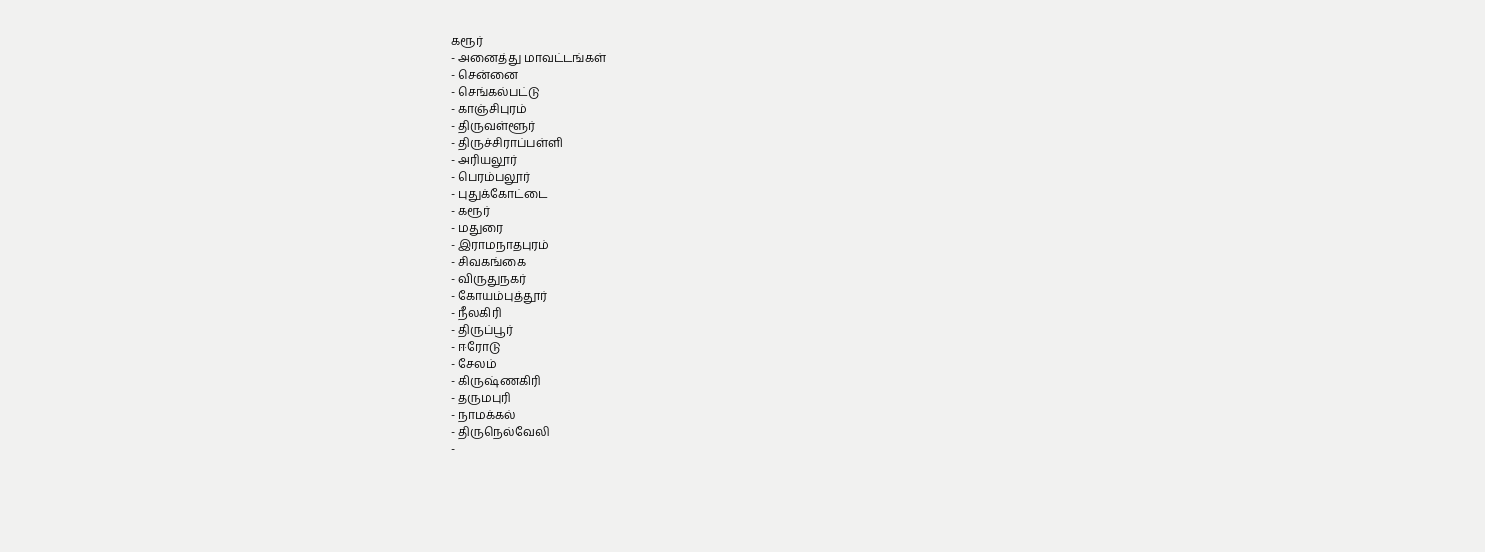கரூர்
- அனைத்து மாவட்டங்கள்
- சென்னை
- செங்கல்பட்டு
- காஞ்சிபுரம்
- திருவள்ளூர்
- திருச்சிராப்பள்ளி
- அரியலூர்
- பெரம்பலூர்
- புதுக்கோட்டை
- கரூர்
- மதுரை
- இராமநாதபுரம்
- சிவகங்கை
- விருதுநகர்
- கோயம்புத்தூர்
- நீலகிரி
- திருப்பூர்
- ஈரோடு
- சேலம்
- கிருஷ்ணகிரி
- தருமபுரி
- நாமக்கல்
- திருநெல்வேலி
-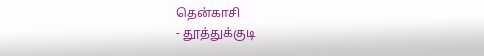தென்காசி
- தூத்துக்குடி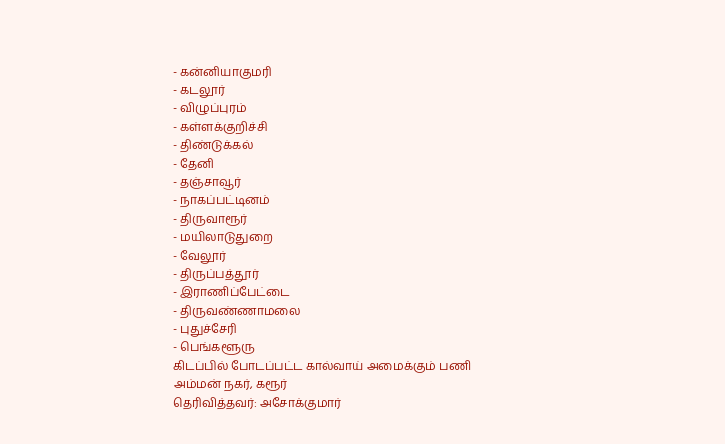- கன்னியாகுமரி
- கடலூர்
- விழுப்புரம்
- கள்ளக்குறிச்சி
- திண்டுக்கல்
- தேனி
- தஞ்சாவூர்
- நாகப்பட்டினம்
- திருவாரூர்
- மயிலாடுதுறை
- வேலூர்
- திருப்பத்தூர்
- இராணிப்பேட்டை
- திருவண்ணாமலை
- புதுச்சேரி
- பெங்களூரு
கிடப்பில் போடப்பட்ட கால்வாய் அமைக்கும் பணி
அம்மன் நகர், கரூர்
தெரிவித்தவர்: அசோக்குமார்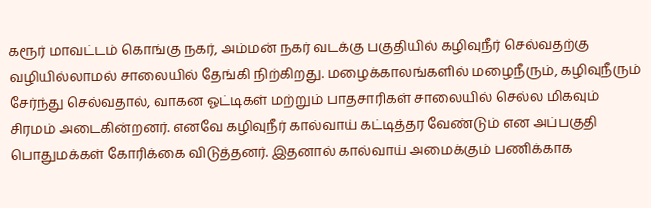கரூர் மாவட்டம் கொங்கு நகர், அம்மன் நகர் வடக்கு பகுதியில் கழிவுநீர் செல்வதற்கு வழியில்லாமல் சாலையில் தேங்கி நிற்கிறது. மழைக்காலங்களில் மழைநீரும், கழிவுநீரும் சேர்ந்து செல்வதால், வாகன ஓட்டிகள் மற்றும் பாதசாரிகள் சாலையில் செல்ல மிகவும் சிரமம் அடைகின்றனர். எனவே கழிவுநீர் கால்வாய் கட்டித்தர வேண்டும் என அப்பகுதி பொதுமக்கள் கோரிக்கை விடுத்தனர். இதனால் கால்வாய் அமைக்கும் பணிக்காக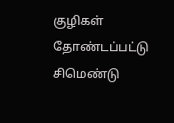குழிகள் தோண்டப்பட்டு சிமெண்டு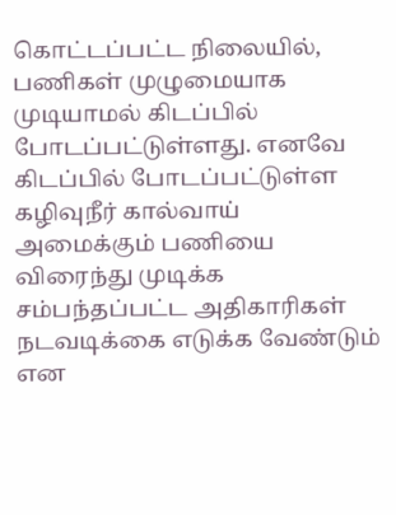கொட்டப்பட்ட நிலையில், பணிகள் முழுமையாக முடியாமல் கிடப்பில் போடப்பட்டுள்ளது. எனவே கிடப்பில் போடப்பட்டுள்ள கழிவுநீர் கால்வாய் அமைக்கும் பணியை விரைந்து முடிக்க சம்பந்தப்பட்ட அதிகாரிகள் நடவடிக்கை எடுக்க வேண்டும் என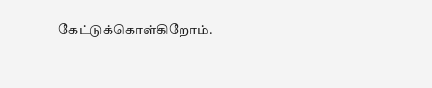கேட்டுக்கொள்கிறோம்.